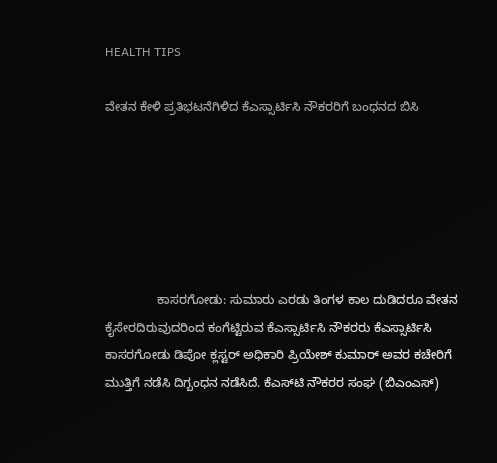HEALTH TIPS

ವೇತನ ಕೇಳಿ ಪ್ರತಿಭಟನೆಗಿಳಿದ ಕೆಎಸ್ಸಾರ್ಟಿಸಿ ನೌಕರರಿಗೆ ಬಂಧನದ ಬಿಸಿ






               ಕಾಸರಗೋಡು: ಸುಮಾರು ಎರಡು ತಿಂಗಳ ಕಾಲ ದುಡಿದರೂ ವೇತನ ಕೈಸೇರದಿರುವುದರಿಂದ ಕಂಗೆಟ್ಟಿರುವ ಕೆಎಸ್ಸಾರ್ಟಿಸಿ ನೌಕರರು ಕೆಎಸ್ಸಾರ್ಟಿಸಿ ಕಾಸರಗೋಡು ಡಿಪೋ ಕ್ಲಸ್ಟರ್ ಅಧಿಕಾರಿ ಪ್ರಿಯೇಶ್ ಕುಮಾರ್ ಅವರ ಕಚೇರಿಗೆ ಮುತ್ತಿಗೆ ನಡೆಸಿ ದಿಗ್ಬಂಧನ ನಡೆಸಿದೆ. ಕೆಎಸ್‍ಟಿ ನೌಕರರ ಸಂಘ (ಬಿಎಂಎಸ್)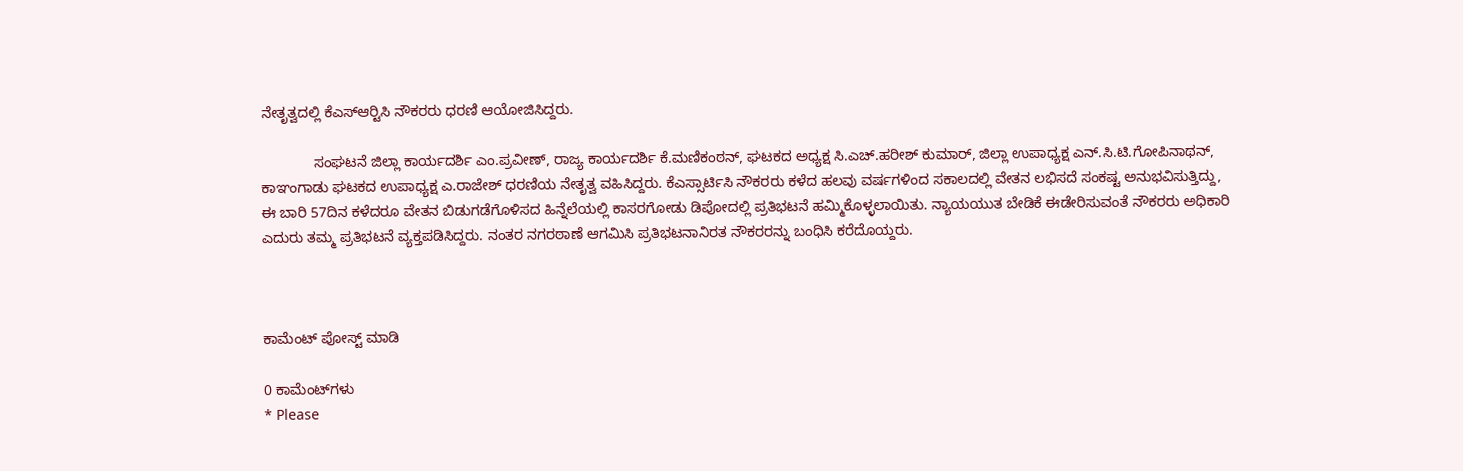ನೇತೃತ್ವದಲ್ಲಿ ಕೆಎಸ್‍ಆರ್‍ಟಿಸಿ ನೌಕರರು ಧರಣಿ ಆಯೋಜಿಸಿದ್ದರು.

             ಸಂಘಟನೆ ಜಿಲ್ಲಾ ಕಾರ್ಯದರ್ಶಿ ಎಂ.ಪ್ರವೀಣ್, ರಾಜ್ಯ ಕಾರ್ಯದರ್ಶಿ ಕೆ.ಮಣಿಕಂಠನ್, ಘಟಕದ ಅಧ್ಯಕ್ಷ ಸಿ.ಎಚ್.ಹರೀಶ್ ಕುಮಾರ್, ಜಿಲ್ಲಾ ಉಪಾಧ್ಯಕ್ಷ ಎನ್.ಸಿ.ಟಿ.ಗೋಪಿನಾಥನ್, ಕಾಞಂಗಾಡು ಘಟಕದ ಉಪಾಧ್ಯಕ್ಷ ಎ.ರಾಜೇಶ್ ಧರಣಿಯ ನೇತೃತ್ವ ವಹಿಸಿದ್ದರು. ಕೆಎಸ್ಸಾರ್ಟಿಸಿ ನೌಕರರು ಕಳೆದ ಹಲವು ವರ್ಷಗಳಿಂದ ಸಕಾಲದಲ್ಲಿ ವೇತನ ಲಭಿಸದೆ ಸಂಕಷ್ಟ ಅನುಭವಿಸುತ್ತಿದ್ದು, ಈ ಬಾರಿ 57ದಿನ ಕಳೆದರೂ ವೇತನ ಬಿಡುಗಡೆಗೊಳಿಸದ ಹಿನ್ನೆಲೆಯಲ್ಲಿ ಕಾಸರಗೋಡು ಡಿಪೋದಲ್ಲಿ ಪ್ರತಿಭಟನೆ ಹಮ್ಮಿಕೊಳ್ಳಲಾಯಿತು. ನ್ಯಾಯಯುತ ಬೇಡಿಕೆ ಈಡೇರಿಸುವಂತೆ ನೌಕರರು ಅಧಿಕಾರಿ ಎದುರು ತಮ್ಮ ಪ್ರತಿಭಟನೆ ವ್ಯಕ್ತಪಡಿಸಿದ್ದರು. ನಂತರ ನಗರಠಾಣೆ ಆಗಮಿಸಿ ಪ್ರತಿಭಟನಾನಿರತ ನೌಕರರನ್ನು ಬಂಧಿಸಿ ಕರೆದೊಯ್ದರು.



ಕಾಮೆಂಟ್‌‌ ಪೋಸ್ಟ್‌ ಮಾಡಿ

0 ಕಾಮೆಂಟ್‌ಗಳು
* Please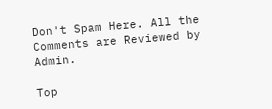Don't Spam Here. All the Comments are Reviewed by Admin.

Top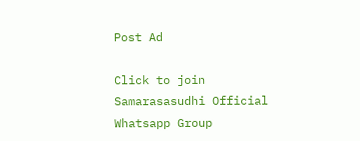Post Ad

Click to join Samarasasudhi Official Whatsapp Group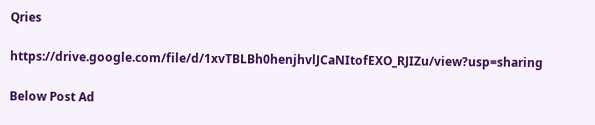Qries

https://drive.google.com/file/d/1xvTBLBh0henjhvlJCaNItofEXO_RJIZu/view?usp=sharing

Below Post Ad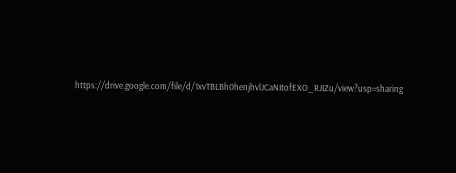https://drive.google.com/file/d/1xvTBLBh0henjhvlJCaNItofEXO_RJIZu/view?usp=sharing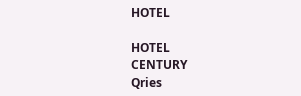HOTEL

HOTEL
CENTURY
Qries